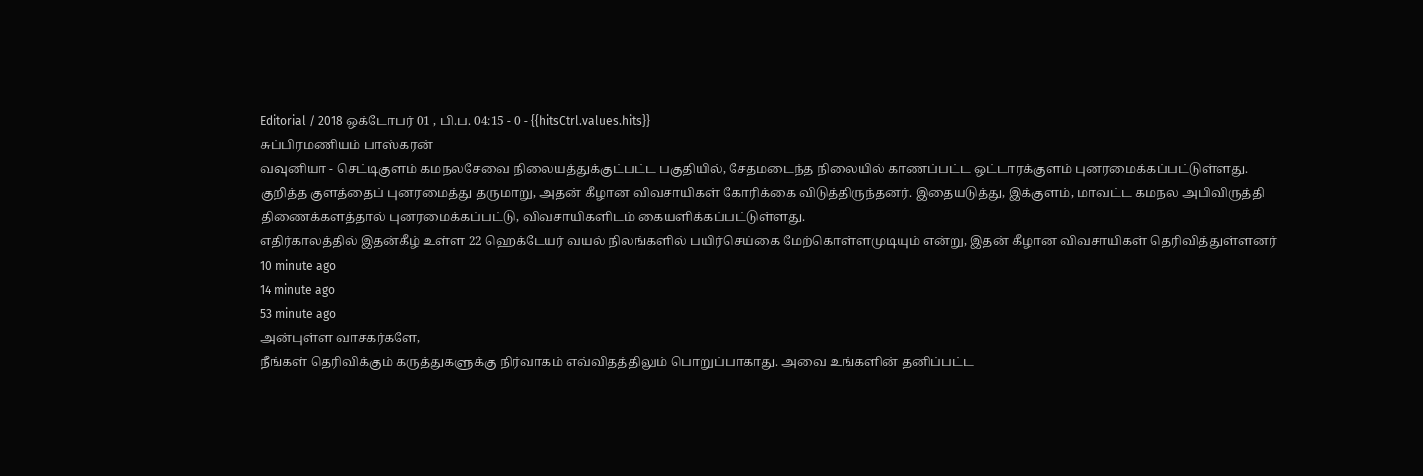Editorial / 2018 ஒக்டோபர் 01 , பி.ப. 04:15 - 0 - {{hitsCtrl.values.hits}}
சுப்பிரமணியம் பாஸ்கரன்
வவுனியா - செட்டிகுளம் கமநலசேவை நிலையத்துக்குட்பட்ட பகுதியில், சேதமடைந்த நிலையில் காணப்பட்ட ஒட்டாரக்குளம் புனரமைக்கப்பட்டுள்ளது.
குறித்த குளத்தைப் புனரமைத்து தருமாறு, அதன் கீழான விவசாயிகள் கோரிக்கை விடுத்திருந்தனர். இதையடுத்து, இக்குளம், மாவட்ட கமநல அபிவிருத்தி திணைக்களத்தால் புனரமைக்கப்பட்டு, விவசாயிகளிடம் கையளிக்கப்பட்டுள்ளது.
எதிர்காலத்தில் இதன்கீழ் உள்ள 22 ஹெக்டேயர் வயல் நிலங்களில் பயிர்செய்கை மேற்கொள்ளமுடியும் என்று, இதன் கீழான விவசாயிகள் தெரிவித்துள்ளனர்
10 minute ago
14 minute ago
53 minute ago
அன்புள்ள வாசகர்களே,
நீங்கள் தெரிவிக்கும் கருத்துகளுக்கு நிர்வாகம் எவ்விதத்திலும் பொறுப்பாகாது. அவை உங்களின் தனிப்பட்ட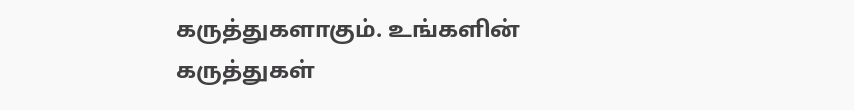கருத்துகளாகும். உங்களின் கருத்துகள்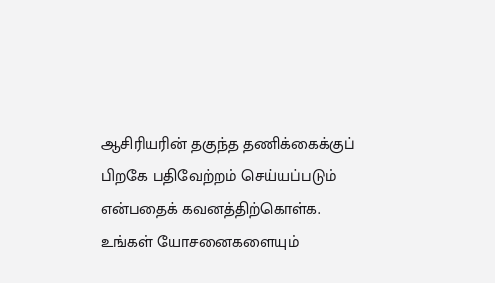ஆசிரியரின் தகுந்த தணிக்கைக்குப் பிறகே பதிவேற்றம் செய்யப்படும் என்பதைக் கவனத்திற்கொள்க. உங்கள் யோசனைகளையும்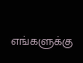எங்களுக்கு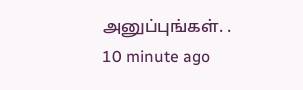அனுப்புங்கள். .
10 minute ago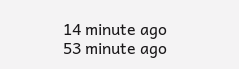14 minute ago
53 minute ago